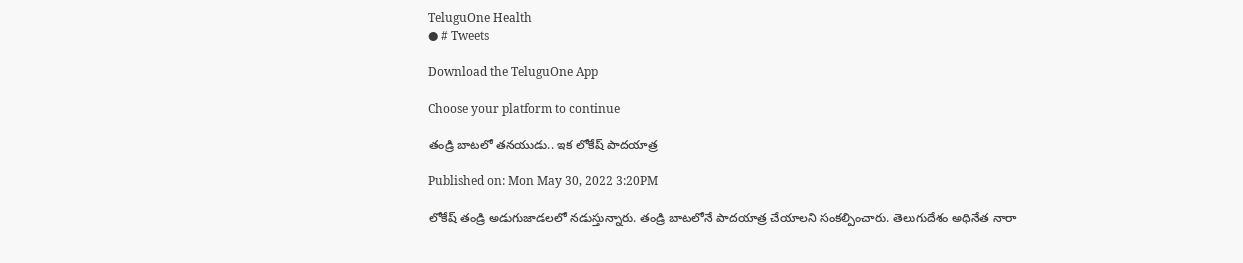TeluguOne Health
● # Tweets

Download the TeluguOne App

Choose your platform to continue

తండ్రి బాటలో తనయుడు.. ఇక లోకేష్ పాదయాత్ర

Published on: Mon May 30, 2022 3:20PM

లోకేష్ తండ్రి అడుగుజాడలలో నడుస్తున్నారు. తండ్రి బాటలోనే పాదయాత్ర చేయాలని సంకల్పించారు. తెలుగుదేశం అధినేత నారా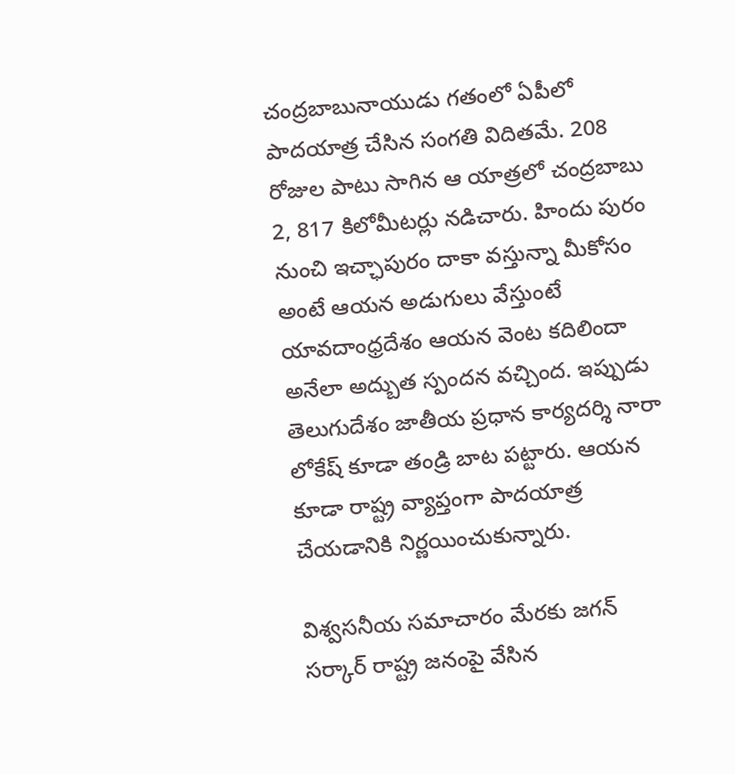చంద్రబాబునాయుడు గతంలో ఏపీలో పాదయాత్ర చేసిన సంగతి విదితమే. 208 రోజుల పాటు సాగిన ఆ యాత్రలో చంద్రబాబు 2, 817 కిలోమీటర్లు నడిచారు. హిందు పురం నుంచి ఇచ్ఛాపురం దాకా వస్తున్నా మీకోసం అంటే ఆయన అడుగులు వేస్తుంటే యావదాంధ్రదేశం ఆయన వెంట కదిలిందా అనేలా అద్బుత స్పందన వచ్చింద. ఇప్పుడు తెలుగుదేశం జాతీయ ప్రధాన కార్యదర్శి నారా లోకేష్ కూడా తండ్రి బాట పట్టారు. ఆయన కూడా రాష్ట్ర వ్యాప్తంగా పాదయాత్ర చేయడానికి నిర్ణయించుకున్నారు.

విశ్వసనీయ సమాచారం మేరకు జగన్   సర్కార్ రాష్ట్ర జనంపై వేసిన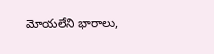మోయలేని భారాలు,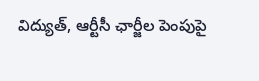విద్యుత్, ఆర్టీసీ ఛార్జీల పెంపుపై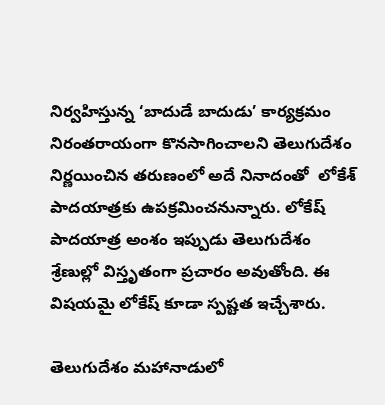నిర్వహిస్తున్న ‘బాదుడే బాదుడు’ కార్యక్రమం నిరంతరాయంగా కొనసాగించాలని తెలుగుదేశం నిర్ణయించిన తరుణంలో అదే నినాదంతో  లోకేశ్   పాదయాత్రకు ఉపక్రమించనున్నారు. లోకేష్ పాదయాత్ర అంశం ఇప్పుడు తెలుగుదేశం శ్రేణుల్లో విస్తృతంగా ప్రచారం అవుతోంది. ఈ విషయమై లోకేష్ కూడా స్పష్టత ఇచ్చేశారు.

తెలుగుదేశం మహానాడులో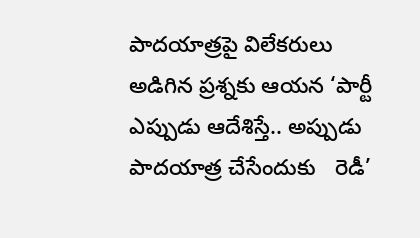పాదయాత్రపై విలేకరులు అడిగిన ప్రశ్నకు ఆయన ‘పార్టీ ఎప్పుడు ఆదేశిస్తే.. అప్పుడు పాదయాత్ర చేసేందుకు   రెడీ’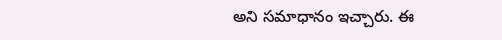అని సమాధానం ఇచ్చారు. ఈ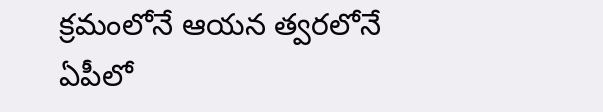క్రమంలోనే ఆయన త్వరలోనే ఏపీలో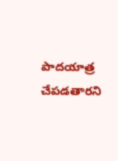పాదయాత్ర చేపడతారని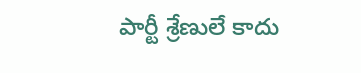పార్టీ శ్రేణులే కాదు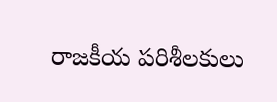రాజకీయ పరిశీలకులు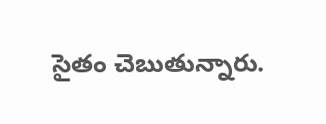సైతం చెబుతున్నారు.